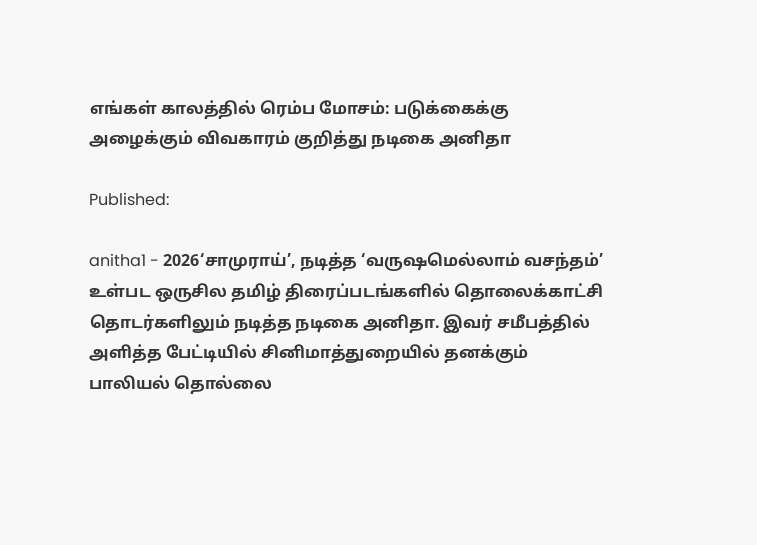எங்கள் காலத்தில் ரெம்ப மோசம்: படுக்கைக்கு அழைக்கும் விவகாரம் குறித்து நடிகை அனிதா

Published:

anitha1 - 2026‘சாமுராய்’, நடித்த ‘வருஷமெல்லாம் வசந்தம்’ உள்பட ஒருசில தமிழ் திரைப்படங்களில் தொலைக்காட்சி தொடர்களிலும் நடித்த நடிகை அனிதா. இவர் சமீபத்தில் அளித்த பேட்டியில் சினிமாத்துறையில் தனக்கும் பாலியல் தொல்லை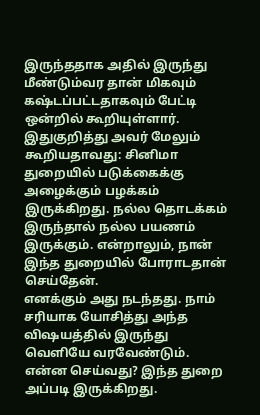இருந்ததாக அதில் இருந்து மீண்டும்வர தான் மிகவும் கஷ்டப்பட்டதாகவும் பேட்டி ஒன்றில் கூறியுள்ளார்.
இதுகுறித்து அவர் மேலும் கூறியதாவது: சினிமா துறையில் படுக்கைக்கு அழைக்கும் பழக்கம் இருக்கிறது. நல்ல தொடக்கம் இருந்தால் நல்ல பயணம் இருக்கும். என்றாலும், நான் இந்த துறையில் போராடதான் செய்தேன்.
எனக்கும் அது நடந்தது. நாம் சரியாக யோசித்து அந்த வி‌ஷயத்தில் இருந்து வெளியே வரவேண்டும். என்ன செய்வது? இந்த துறை அப்படி இருக்கிறது.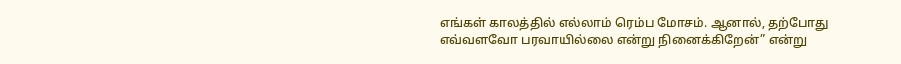எங்கள் காலத்தில் எல்லாம் ரெம்ப மோசம். ஆனால், தற்போது எவ்வளவோ பரவாயில்லை என்று நினைக்கிறேன்” என்று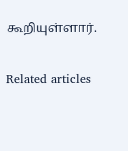கூறியுள்ளார்.

Related articles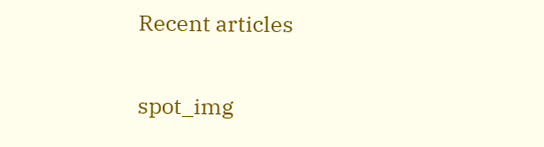Recent articles

spot_img